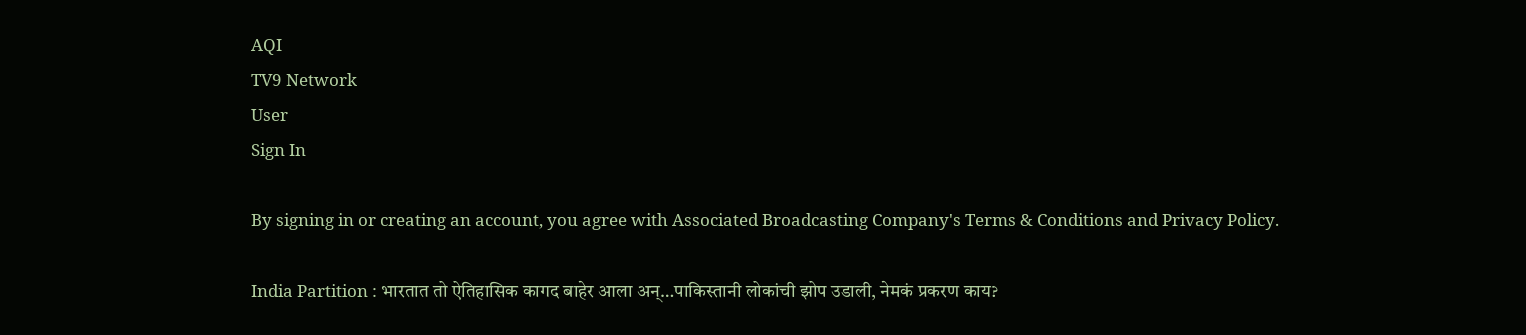AQI
TV9 Network
User
Sign In

By signing in or creating an account, you agree with Associated Broadcasting Company's Terms & Conditions and Privacy Policy.

India Partition : भारतात तो ऐतिहासिक कागद बाहेर आला अन्…पाकिस्तानी लोकांची झोप उडाली, नेमकं प्रकरण काय?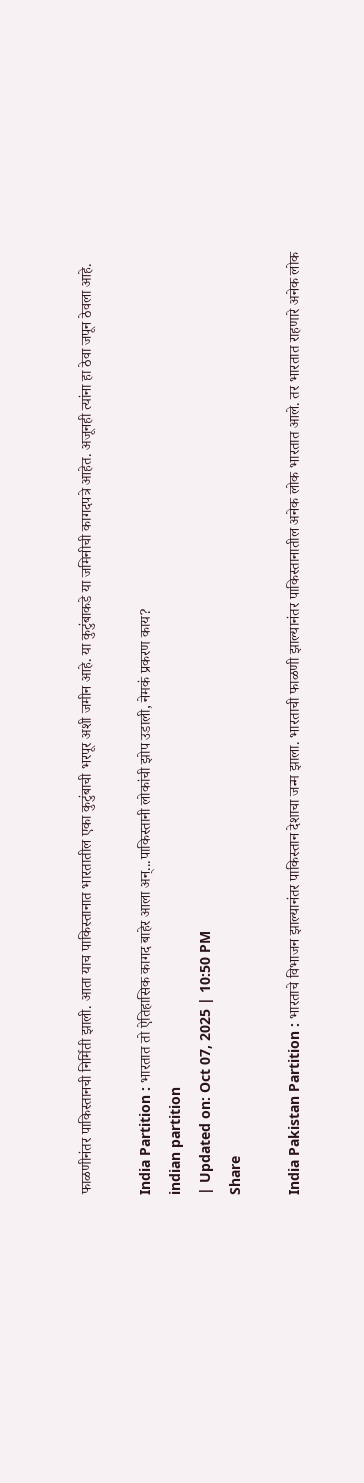फाळणीनंतर पाकिस्तानची निर्मिती झाली. आता याच पाकिस्तानात भारतातील एका कुटुंबाची भरपूर अशी जमीन आहे. या कुटुंबाकडे या जमिनीची कागदपत्रे आहेत. अजूनही त्यांना हा ठेवा जपून ठेवला आहे.

India Partition : भारतात तो ऐतिहासिक कागद बाहेर आला अन्...पाकिस्तानी लोकांची झोप उडाली, नेमकं प्रकरण काय?
indian partition
| Updated on: Oct 07, 2025 | 10:50 PM
Share

India Pakistan Partition : भारताचे विभाजन झाल्यानंतर पाकिस्तान देशाचा जन्म झाला. भारताची फाळणी झाल्यानंतर पाकिस्तानातील अनेक लोक भारतात आले. तर भारतात राहणारे अनेक लोक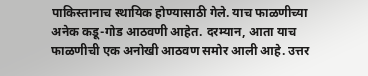पाकिस्तानाच स्थायिक होण्यासाठी गेले. याच फाळणीच्या अनेक कडू-गोड आठवणी आहेत. दरम्यान, आता याच फाळणीची एक अनोखी आठवण समोर आली आहे. उत्तर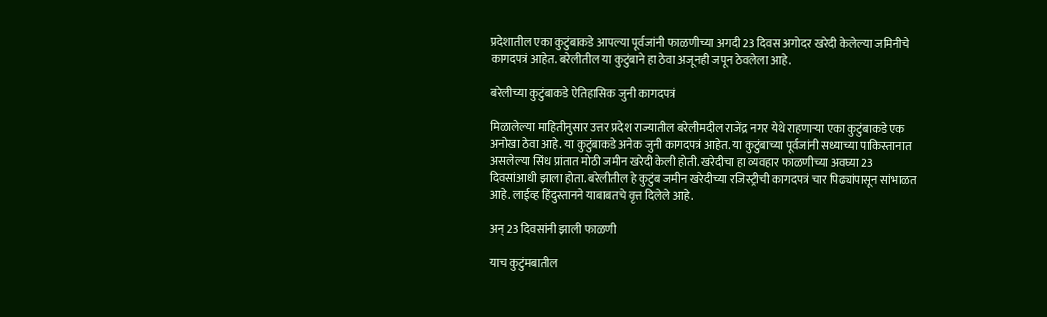प्रदेशातील एका कुटुंबाकडे आपल्या पूर्वजांनी फाळणीच्या अगदी 23 दिवस अगोदर खरेदी केलेल्या जमिनीचे कागदपत्रं आहेत. बरेलीतील या कुटुंबाने हा ठेवा अजूनही जपून ठेवलेला आहे.

बरेलीच्या कुटुंबाकडे ऐतिहासिक जुनी कागदपत्रं

मिळालेल्या माहितीनुसार उत्तर प्रदेश राज्यातील बरेलीमदील राजेंद्र नगर येथे राहणाऱ्या एका कुटुंबाकडे एक अनोखा ठेवा आहे. या कुटुंबाकडे अनेक जुनी कागदपत्रं आहेत. या कुटुंबाच्या पूर्वजांनी सध्याच्या पाकिस्तानात असलेल्या सिंध प्रांतात मोठी जमीन खरेदी केली होती. खरेदीचा हा व्यवहार फाळणीच्या अवघ्या 23 दिवसांआधी झाला होता. बरेलीतील हे कुटुंब जमीन खरेदीच्या रजिस्ट्रीची कागदपत्रं चार पिढ्यांपासून सांभाळत आहे. लाईव्ह हिंदुस्तानने याबाबतचे वृत्त दिलेले आहे.

अन् 23 दिवसांनी झाली फाळणी

याच कुटुंमबातील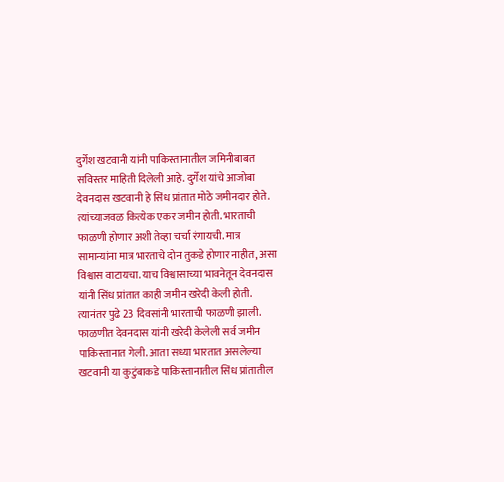दुर्गेश खटवानी यांनी पाकिस्तानातील जमिनीबाबत सविस्तर माहिती दिलेली आहे. दुर्गेश यांचे आजोबा देवनदास खटवानी हे सिंध प्रांतात मोठे जमीनदार होते. त्यांच्याजवळ कित्येक एकर जमीन होती. भारताची फाळणी होणार अशी तेव्हा चर्चा रंगायची. मात्र सामान्यांना मात्र भारताचे दोन तुकडे होणार नाहीत, असा विश्वास वाटायचा. याच विश्वासाच्या भावनेतून देवनदास यांनी सिंध प्रांतात काही जमीन खरेदी केली होती. त्यानंतर पुढे 23 दिवसांनी भारताची फाळणी झाली. फाळणीत देवनदास यांनी खरेदी केलेली सर्व जमीन पाकिस्तानात गेली. आता सध्या भारतात असलेल्या खटवानी या कुटुंबाकडे पाकिस्तानातील सिंध प्रांतातील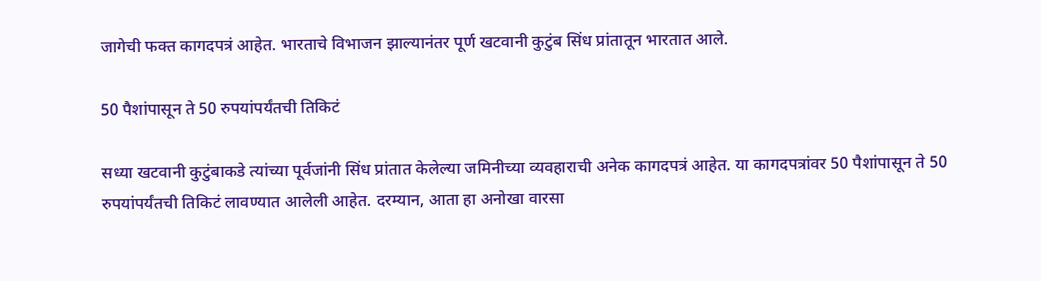जागेची फक्त कागदपत्रं आहेत. भारताचे विभाजन झाल्यानंतर पूर्ण खटवानी कुटुंब सिंध प्रांतातून भारतात आले.

50 पैशांपासून ते 50 रुपयांपर्यंतची तिकिटं

सध्या खटवानी कुटुंबाकडे त्यांच्या पूर्वजांनी सिंध प्रांतात केलेल्या जमिनीच्या व्यवहाराची अनेक कागदपत्रं आहेत. या कागदपत्रांवर 50 पैशांपासून ते 50 रुपयांपर्यंतची तिकिटं लावण्यात आलेली आहेत. दरम्यान, आता हा अनोखा वारसा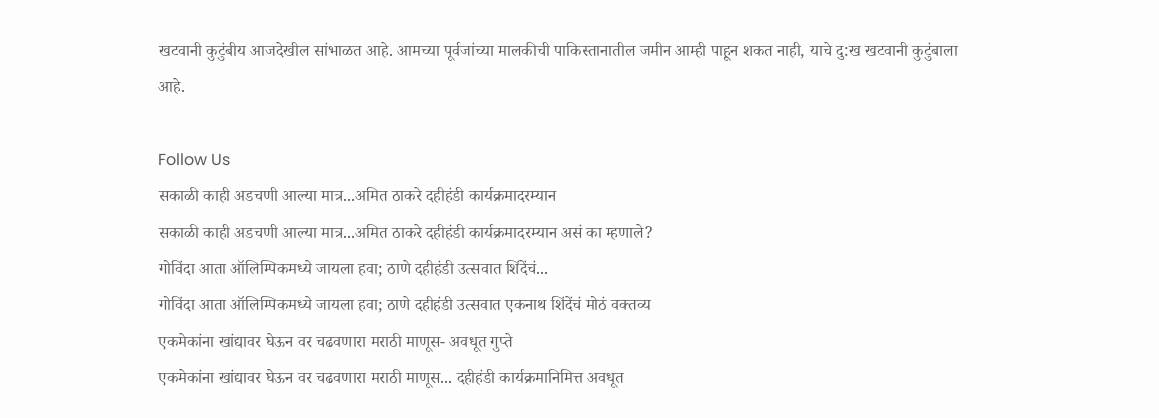खटवानी कुटुंबीय आजदेखील सांभाळत आहे. आमच्या पूर्वजांच्या मालकीची पाकिस्तानातील जमीन आम्ही पाहून शकत नाही, याचे दु:ख खटवानी कुटुंबाला आहे.

Follow Us
सकाळी काही अडचणी आल्या मात्र...अमित ठाकरे दहीहंडी कार्यक्रमादरम्यान
सकाळी काही अडचणी आल्या मात्र...अमित ठाकरे दहीहंडी कार्यक्रमादरम्यान असं का म्हणाले?
गोविंदा आता ऑलिम्पिकमध्ये जायला हवा; ठाणे दहीहंडी उत्सवात शिंदेंचं...
गोविंदा आता ऑलिम्पिकमध्ये जायला हवा; ठाणे दहीहंडी उत्सवात एकनाथ शिंदेंचं मोठं वक्तव्य
एकमेकांना खांद्यावर घेऊन वर चढवणारा मराठी माणूस- अवधूत गुप्ते
एकमेकांना खांद्यावर घेऊन वर चढवणारा मराठी माणूस... दहीहंडी कार्यक्रमानिमित्त अवधूत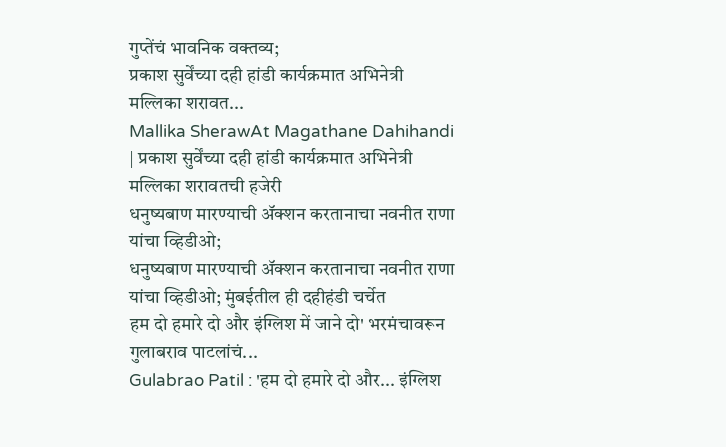गुप्तेंचं भावनिक वक्तव्य;
प्रकाश सुर्वेंच्या दही हांडी कार्यक्रमात अभिनेत्री मल्लिका शरावत...
Mallika SherawAt Magathane Dahihandi | प्रकाश सुर्वेंच्या दही हांडी कार्यक्रमात अभिनेत्री मल्लिका शरावतची हजेरी
धनुष्यबाण मारण्याची ॲक्शन करतानाचा नवनीत राणा यांचा व्हिडीओ;
धनुष्यबाण मारण्याची ॲक्शन करतानाचा नवनीत राणा यांचा व्हिडीओ; मुंबईतील ही दहीहंडी चर्चेत
हम दो हमारे दो और इंग्लिश में जाने दो' भरमंचावरून गुलाबराव पाटलांचं...
Gulabrao Patil : 'हम दो हमारे दो और... इंग्लिश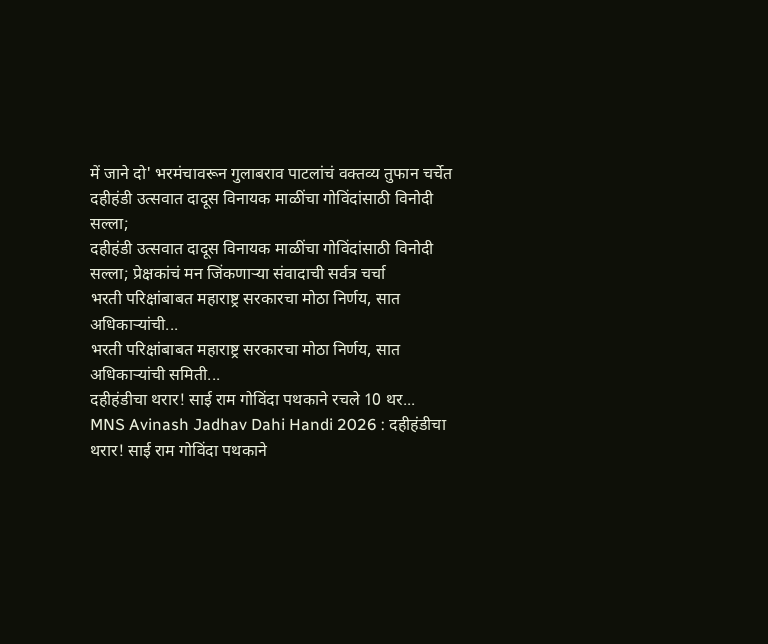में जाने दो' भरमंचावरून गुलाबराव पाटलांचं वक्तव्य तुफान चर्चेत
दहीहंडी उत्सवात दादूस विनायक माळींचा गोविंदांसाठी विनोदी सल्ला;
दहीहंडी उत्सवात दादूस विनायक माळींचा गोविंदांसाठी विनोदी सल्ला; प्रेक्षकांचं मन जिंकणाऱ्या संवादाची सर्वत्र चर्चा
भरती परिक्षांबाबत महाराष्ट्र सरकारचा मोठा निर्णय, सात अधिकाऱ्यांची...
भरती परिक्षांबाबत महाराष्ट्र सरकारचा मोठा निर्णय, सात अधिकाऱ्यांची समिती...
दहीहंडीचा थरार! साई राम गोविंदा पथकाने रचले 10 थर...
MNS Avinash Jadhav Dahi Handi 2026 : दहीहंडीचा थरार! साई राम गोविंदा पथकाने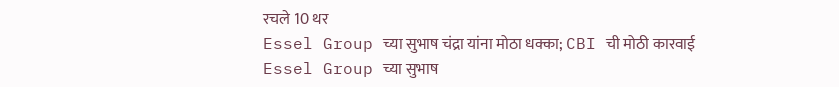रचले 10 थर
Essel Group च्या सुभाष चंद्रा यांना मोठा धक्का; CBI ची मोठी कारवाई
Essel Group च्या सुभाष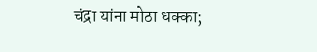चंद्रा यांना मोठा धक्का;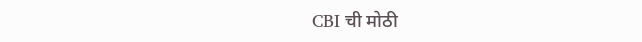CBI ची मोठी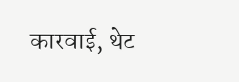कारवाई, थेट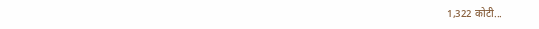1,322 कोटी...